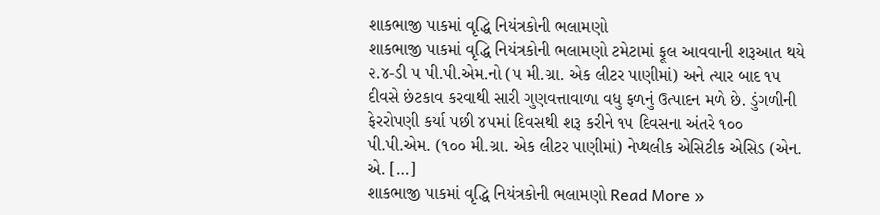શાકભાજી પાકમાં વૃદ્ધિ નિયંત્રકોની ભલામણો
શાકભાજી પાકમાં વૃદ્ધિ નિયંત્રકોની ભલામણો ટમેટામાં ફૂલ આવવાની શરૂઆત થયે ૨.૪-ડી ૫ પી.પી.એમ.નો (૫ મી.ગ્રા. એક લીટર પાણીમાં) અને ત્યાર બાદ ૧૫ દીવસે છંટકાવ કરવાથી સારી ગુણવત્તાવાળા વધુ ફળનું ઉત્પાદન મળે છે. ડુંગળીની ફેરરોપણી કર્યા પછી ૪૫માં દિવસથી શરૂ કરીને ૧૫ દિવસના અંતરે ૧૦૦ પી.પી.એમ. (૧૦૦ મી.ગ્રા. એક લીટર પાણીમાં) નેપ્થલીક એસિટીક એસિડ (એન. એ. […]
શાકભાજી પાકમાં વૃદ્ધિ નિયંત્રકોની ભલામણો Read More »